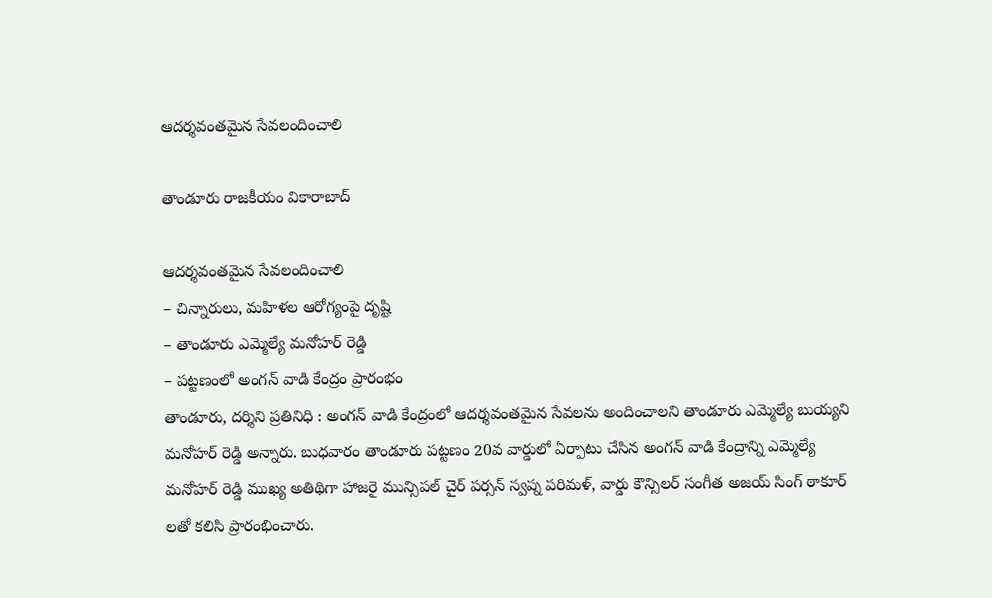ఆదర్శవంతమైన సేవలందించాలి

తాండూరు రాజకీయం వికారాబాద్

ఆదర్శవంతమైన సేవలందించాలి
– చిన్నారులు, మహిళల ఆరోగ్యంపై దృష్టి
– తాండూరు ఎమ్మెల్యే మనోహర్ రెడ్డి
– పట్టణంలో అంగన్ వాడి కేంద్రం ప్రారంభం
తాండూరు, దర్శిని ప్రతినిధి : అంగన్ వాడి కేంద్రంలో ఆదర్శవంతమైన సేవలను అందించాలని తాండూరు ఎమ్మెల్యే బుయ్యని మనోహర్ రెడ్డి అన్నారు. బుధవారం తాండూరు పట్టణం 20వ వార్డులో ఏర్పాటు చేసిన అంగన్ వాడి కేంద్రాన్ని ఎమ్మెల్యే మనోహర్ రెడ్డి ముఖ్య అతిథిగా హాజరై మున్సిపల్ చైర్ పర్సన్ స్వప్న పరిమళ్, వార్డు కౌన్సిలర్ సంగీత అజయ్ సింగ్ ఠాకూర్ లతో కలిసి ప్రారంభించారు.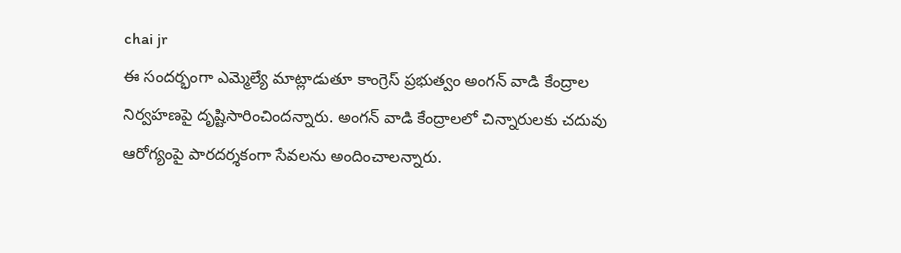chai jr
ఈ సందర్భంగా ఎమ్మెల్యే మాట్లాడుతూ కాంగ్రెస్ ప్రభుత్వం అంగన్ వాడి కేంద్రాల నిర్వహణపై దృష్టిసారించిందన్నారు. అంగన్ వాడి కేంద్రాలలో చిన్నారులకు చదువు ఆరోగ్యంపై పారదర్శకంగా సేవలను అందించాలన్నారు.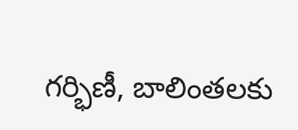గర్భిణీ, బాలింతలకు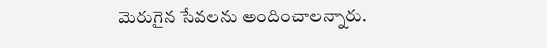మెరుగైన సేవలను అందించాలన్నారు.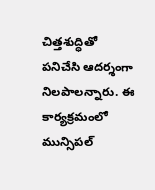చిత్తశుద్ధితో పనిచేసి ఆదర్శంగా నిలపాలన్నారు. ఈ కార్యక్రమంలో మున్సిపల్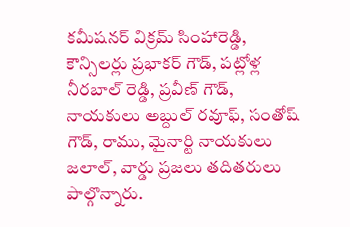కమీషనర్ విక్రమ్ సింహారెడ్డి, కౌన్సిలర్లు ప్రభాకర్ గౌడ్, పట్లోళ్ల నీరబాల్ రెడ్డి, ప్రవీణ్ గౌడ్, నాయకులు అబ్దుల్ రవూఫ్, సంతోష్ గౌడ్, రాము, మైనార్టి నాయకులు జలాల్, వార్డు ప్రజలు తదితరులు పాల్గొన్నారు.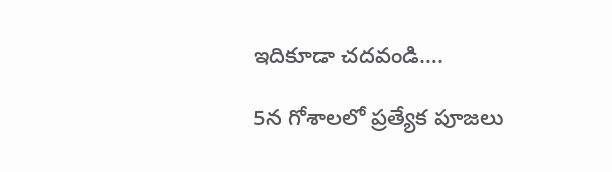ఇదికూడా చదవండి….

5న గోశాలలో ప్రత్యేక పూజలు